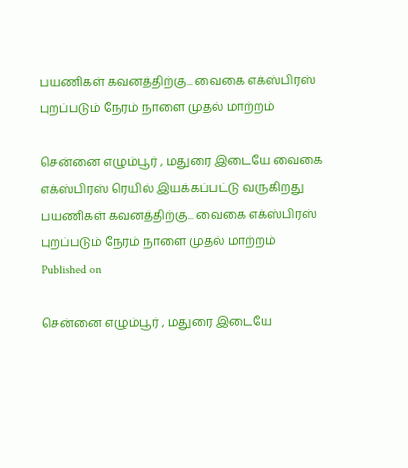பயணிகள் கவனத்திற்கு... வைகை எக்ஸ்பிரஸ் புறப்படும் நேரம் நாளை முதல் மாற்றம்

சென்னை எழும்பூர் , மதுரை இடையே வைகை எக்ஸ்பிரஸ் ரெயில் இயக்கப்பட்டு வருகிறது
பயணிகள் கவனத்திற்கு... வைகை எக்ஸ்பிரஸ் புறப்படும் நேரம் நாளை முதல் மாற்றம்
Published on

சென்னை எழும்பூர் , மதுரை இடையே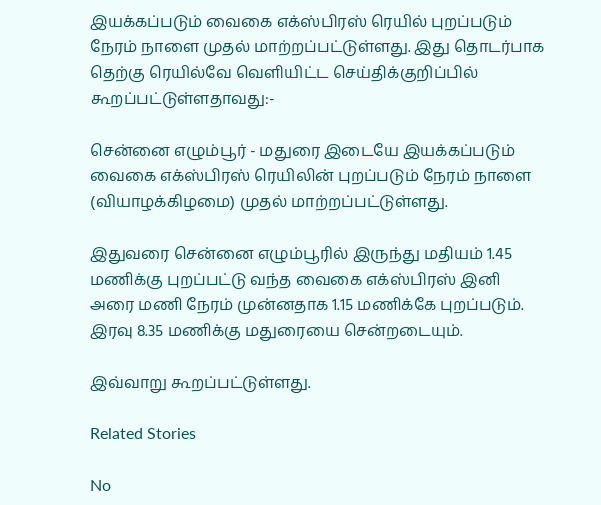இயக்கப்படும் வைகை எக்ஸ்பிரஸ் ரெயில் புறப்படும் நேரம் நாளை முதல் மாற்றப்பட்டுள்ளது. இது தொடர்பாக தெற்கு ரெயில்வே வெளியிட்ட செய்திக்குறிப்பில் கூறப்பட்டுள்ளதாவது:-

சென்னை எழும்பூர் - மதுரை இடையே இயக்கப்படும் வைகை எக்ஸ்பிரஸ் ரெயிலின் புறப்படும் நேரம் நாளை (வியாழக்கிழமை) முதல் மாற்றப்பட்டுள்ளது.

இதுவரை சென்னை எழும்பூரில் இருந்து மதியம் 1.45 மணிக்கு புறப்பட்டு வந்த வைகை எக்ஸ்பிரஸ் இனி அரை மணி நேரம் முன்னதாக 1.15 மணிக்கே புறப்படும். இரவு 8.35 மணிக்கு மதுரையை சென்றடையும்.

இவ்வாறு கூறப்பட்டுள்ளது.

Related Stories

No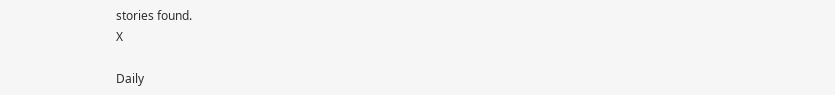stories found.
X

Daily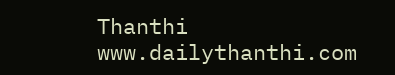Thanthi
www.dailythanthi.com